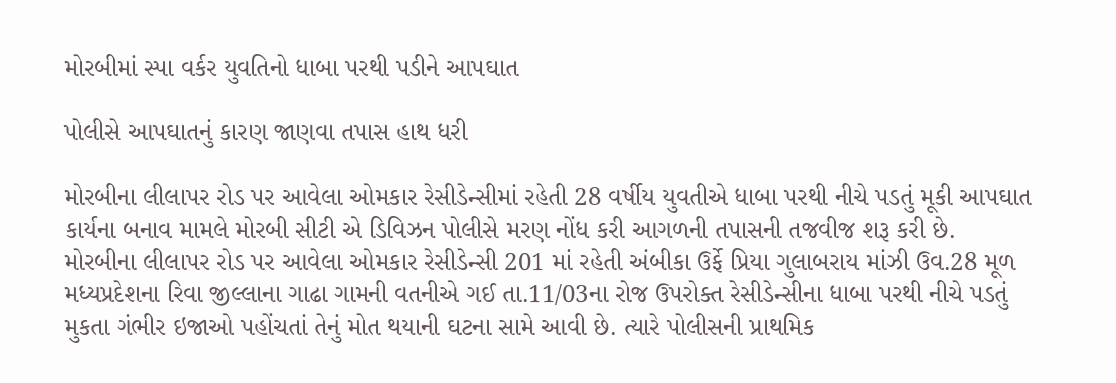મોરબીમાં સ્પા વર્કર યુવતિનો ધાબા પરથી પડીને આપઘાત

પોલીસે આપઘાતનું કારણ જાણવા તપાસ હાથ ધરી

મોરબીના લીલાપર રોડ પર આવેલા ઓમકાર રેસીડેન્સીમાં રહેતી 28 વર્ષીય યુવતીએ ધાબા પરથી નીચે પડતું મૂકી આપઘાત કાર્યના બનાવ મામલે મોરબી સીટી એ ડિવિઝન પોલીસે મરણ નોંધ કરી આગળની તપાસની તજવીજ શરૂ કરી છે.
મોરબીના લીલાપર રોડ પર આવેલા ઓમકાર રેસીડેન્સી 201 માં રહેતી અંબીકા ઉર્ફે પ્રિયા ગુલાબરાય માંઝી ઉવ.28 મૂળ મધ્યપ્રદેશના રિવા જીલ્લાના ગાઢા ગામની વતનીએ ગઈ તા.11/03ના રોજ ઉપરોક્ત રેસીડેન્સીના ધાબા પરથી નીચે પડતું મુકતા ગંભીર ઇજાઓ પહોંચતાં તેનું મોત થયાની ઘટના સામે આવી છે. ત્યારે પોલીસની પ્રાથમિક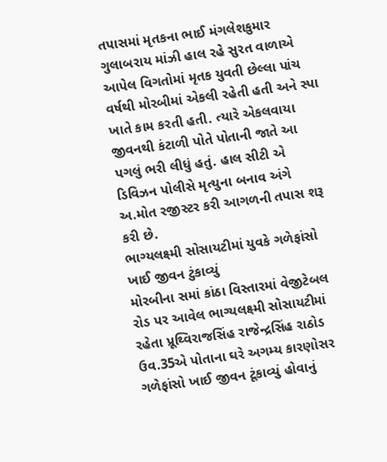તપાસમાં મૃતકના ભાઈ મંગલેશકુમાર ગુલાબરાય માંઝી હાલ રહે સુરત વાળાએ આપેલ વિગતોમાં મૃતક યુવતી છેલ્લા પાંચ વર્ષથી મોરબીમાં એકલી રહેતી હતી અને સ્પા ખાતે કામ કરતી હતી. ત્યારે એકલવાયા જીવનથી કંટાળી પોતે પોતાની જાતે આ પગલું ભરી લીધું હતું. હાલ સીટી એ ડિવિઝન પોલીસે મૃત્યુના બનાવ અંગે અ.મોત રજીસ્ટર કરી આગળની તપાસ શરૂ કરી છે.
ભાગ્યલક્ષ્મી સોસાયટીમાં યુવકે ગળેફાંસો ખાઈ જીવન ટુંકાવ્યું
મોરબીના સમાં કાંઠા વિસ્તારમાં વેજીટેબલ રોડ પર આવેલ ભાગ્યલક્ષ્મી સોસાયટીમાં રહેતા પ્રૂથ્વિરાજસિંહ રાજેન્દ્રસિંહ રાઠોડ ઉવ.35એ પોતાના ઘરે અગમ્ય કારણોસર ગળેફાંસો ખાઈ જીવન ટૂંકાવ્યું હોવાનું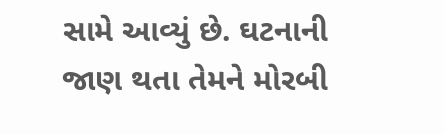સામે આવ્યું છે. ઘટનાની જાણ થતા તેમને મોરબી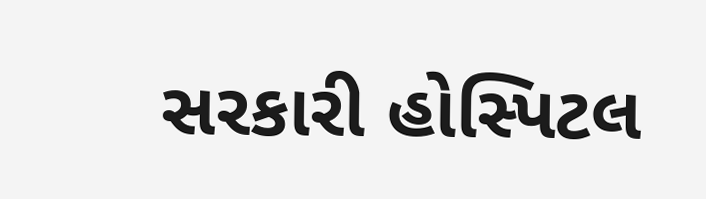સરકારી હોસ્પિટલ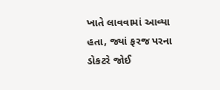ખાતે લાવવામાં આવ્યા હતા, જ્યાં ફરજ પરના ડોકટરે જોઈ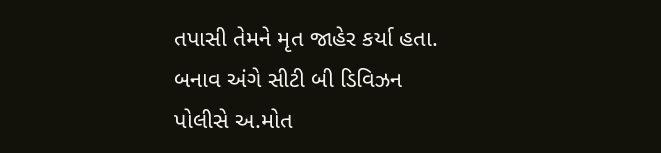તપાસી તેમને મૃત જાહેર કર્યા હતા. બનાવ અંગે સીટી બી ડિવિઝન પોલીસે અ.મોત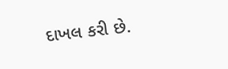દાખલ કરી છે.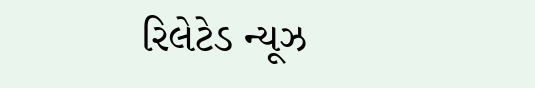રિલેટેડ ન્યૂઝ